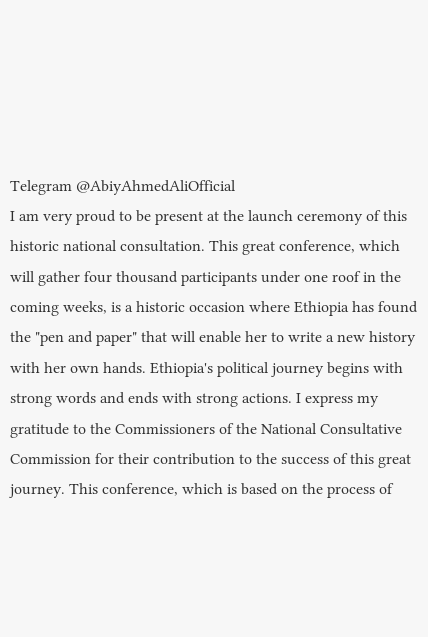Telegram @AbiyAhmedAliOfficial
I am very proud to be present at the launch ceremony of this historic national consultation. This great conference, which will gather four thousand participants under one roof in the coming weeks, is a historic occasion where Ethiopia has found the "pen and paper" that will enable her to write a new history with her own hands. Ethiopia's political journey begins with strong words and ends with strong actions. I express my gratitude to the Commissioners of the National Consultative Commission for their contribution to the success of this great journey. This conference, which is based on the process of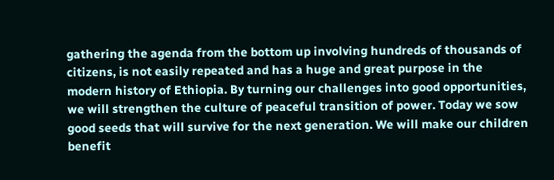gathering the agenda from the bottom up involving hundreds of thousands of citizens, is not easily repeated and has a huge and great purpose in the modern history of Ethiopia. By turning our challenges into good opportunities, we will strengthen the culture of peaceful transition of power. Today we sow good seeds that will survive for the next generation. We will make our children benefit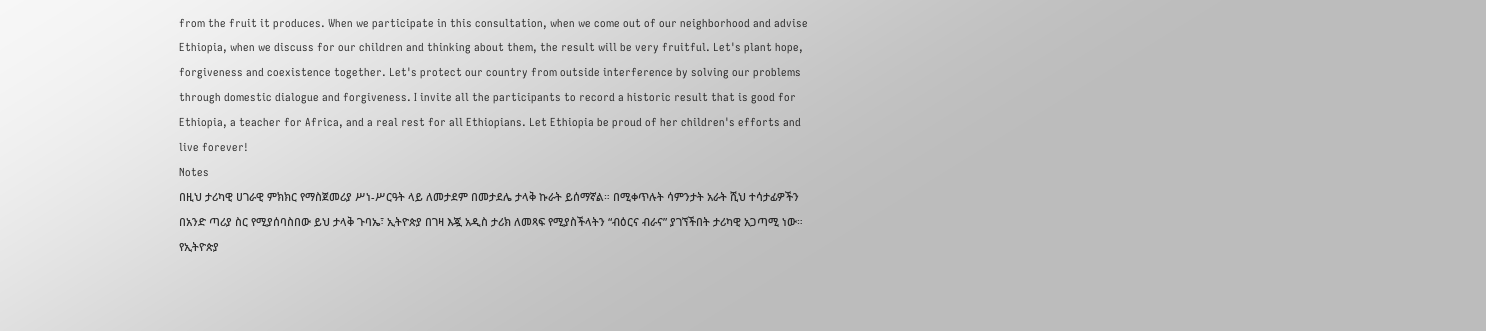from the fruit it produces. When we participate in this consultation, when we come out of our neighborhood and advise Ethiopia, when we discuss for our children and thinking about them, the result will be very fruitful. Let's plant hope, forgiveness and coexistence together. Let's protect our country from outside interference by solving our problems through domestic dialogue and forgiveness. I invite all the participants to record a historic result that is good for Ethiopia, a teacher for Africa, and a real rest for all Ethiopians. Let Ethiopia be proud of her children's efforts and live forever!
Notes
በዚህ ታሪካዊ ሀገራዊ ምክክር የማስጀመሪያ ሥነ-ሥርዓት ላይ ለመታደም በመታደሌ ታላቅ ኩራት ይሰማኛል። በሚቀጥሉት ሳምንታት አራት ሺህ ተሳታፊዎችን በአንድ ጣሪያ ስር የሚያሰባስበው ይህ ታላቅ ጉባኤ፣ ኢትዮጵያ በገዛ እጇ አዲስ ታሪክ ለመጻፍ የሚያስችላትን “ብዕርና ብራና” ያገኘችበት ታሪካዊ አጋጣሚ ነው። የኢትዮጵያ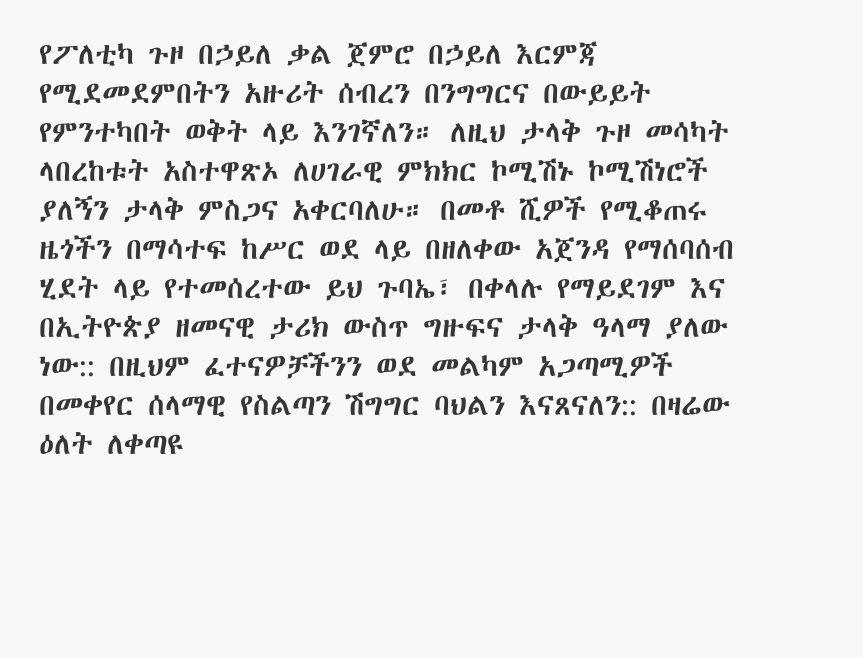የፖለቲካ ጉዞ በኃይለ ቃል ጀምሮ በኃይለ እርምጃ የሚደመደምበትን አዙሪት ሰብረን በንግግርና በውይይት የምንተካበት ወቅት ላይ እንገኛለን። ለዚህ ታላቅ ጉዞ መሳካት ላበረከቱት አስተዋጽኦ ለሀገራዊ ምክክር ኮሚሽኑ ኮሚሽነሮች ያለኝን ታላቅ ምስጋና አቀርባለሁ። በመቶ ሺዎች የሚቆጠሩ ዜጎችን በማሳተፍ ከሥር ወደ ላይ በዘለቀው አጀንዳ የማሰባሰብ ሂደት ላይ የተመሰረተው ይህ ጉባኤ፣ በቀላሉ የማይደገም እና በኢትዮጵያ ዘመናዊ ታሪክ ውስጥ ግዙፍና ታላቅ ዓላማ ያለው ነው:: በዚህም ፈተናዎቻችንን ወደ መልካም አጋጣሚዎች በመቀየር ሰላማዊ የስልጣን ሽግግር ባህልን እናጸናለን:: በዛሬው ዕለት ለቀጣዩ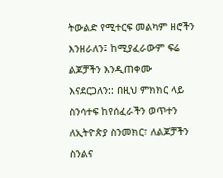ትውልድ የሚተርፍ መልካም ዘሮችን እንዘራለን፤ ከሚያፈራውም ፍሬ ልጆቻችን እንዲጠቀሙ እናደርጋለን:: በዚህ ምክክር ላይ ስንሳተፍ ከየሰፈራችን ወጥተን ለኢትዮጵያ ስንመክር፣ ለልጆቻችን ስንልና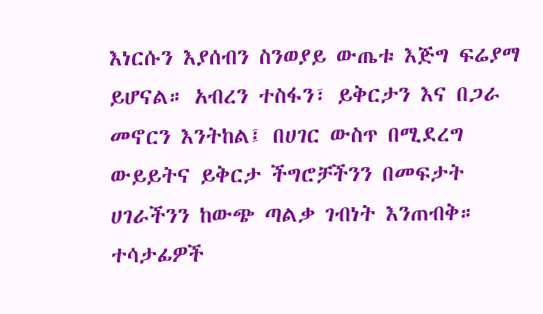እነርሱን እያሰብን ስንወያይ ውጤቱ እጅግ ፍሬያማ ይሆናል። አብረን ተስፋን፣ ይቅርታን እና በጋራ መኖርን እንትከል፤ በሀገር ውስጥ በሚደረግ ውይይትና ይቅርታ ችግሮቻችንን በመፍታት ሀገራችንን ከውጭ ጣልቃ ገብነት እንጠብቅ። ተሳታፊዎች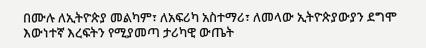በሙሉ ለኢትዮጵያ መልካም፣ ለአፍሪካ አስተማሪ፣ ለመላው ኢትዮጵያውያን ደግሞ እውነተኛ እረፍትን የሚያመጣ ታሪካዊ ውጤት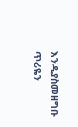እንዲያስመዘግቡ ጥሪዬን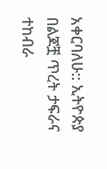አቀርባለሁ:: ኢትዮጵያ በልጆቿ ጥረት ታፍራና ተከብራ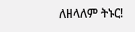ለዘላለም ትኑር!